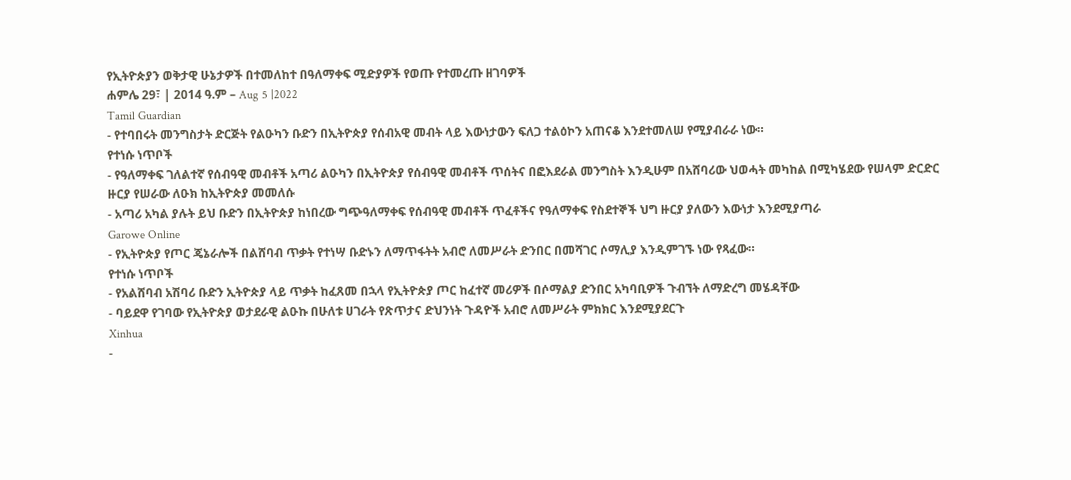የኢትዮጵያን ወቅታዊ ሁኔታዎች በተመለከተ በዓለማቀፍ ሚድያዎች የወጡ የተመረጡ ዘገባዎች
ሐምሌ 29፣ | 2014 ዓ.ም – Aug 5 |2022
Tamil Guardian
- የተባበሩት መንግስታት ድርጅት የልዑካን ቡድን በኢትዮጵያ የሰብአዊ መብት ላይ እውነታውን ፍለጋ ተልዕኮን አጠናቆ እንደተመለሠ የሚያብራራ ነው።
የተነሱ ነጥቦች
- የዓለማቀፍ ገለልተኛ የሰብዓዊ መብቶች አጣሪ ልዑካን በኢትዮጵያ የሰብዓዊ መብቶች ጥሰትና በፎእደራል መንግስት እንዲሁም በአሸባሪው ህወሓት መካከል በሚካሄደው የሠላም ድርድር ዙርያ የሠራው ለዑክ ከኢትዮጵያ መመለሱ
- አጣሪ አካል ያሉት ይህ ቡድን በኢትዮጵያ ከነበረው ግጭዓለማቀፍ የሰብዓዊ መብቶች ጥፈቶችና የዓለማቀፍ የስደተኞች ህግ ዙርያ ያለውን እውነታ እንደሚያጣራ
Garowe Online
- የኢትዮጵያ የጦር ጄኔራሎች በልሸባብ ጥቃት የተነሣ ቡድኑን ለማጥፋትት አብሮ ለመሥራት ድንበር በመሻገር ሶማሊያ እንዲምገኙ ነው የጻፈው።
የተነሱ ነጥቦች
- የአልሸባብ አሽባሪ ቡድን ኢትዮጵያ ላይ ጥቃት ከፈጸመ በኋላ የኢትዮጵያ ጦር ከፈተኛ መሪዎች በሶማልያ ድንበር አካባቢዎች ጉብኘት ለማድረግ መሄዳቸው
- ባይደዋ የገባው የኢትዮጵያ ወታደራዊ ልዑኩ በሁለቱ ሀገራት የጽጥታና ድህንነት ጉዳዮች አብሮ ለመሥራት ምክክር እንደሚያደርጉ
Xinhua
-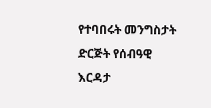የተባበሩት መንግስታት ድርጅት የሰብዓዊ እርዳታ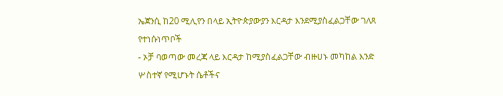ኤጀንሲ ከ20 ሚሊየን በላይ ኢትዮጵያውያን እርዳታ እንደሚያስፈልጋቸው ገለጸ
የተነሱነጥቦች
- ኦቻ ባወጣው መረጃ ላይ እርዳታ ከሚያስፈልጋቸው ብዙሀኑ መካከል እንድ ሦስተኛ የሚሆኑት ሴቶችና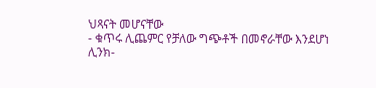ህጻናት መሆናቸው
- ቁጥሩ ሊጨምር የቻለው ግጭቶች በመኖራቸው እንደሆነ
ሊንክ-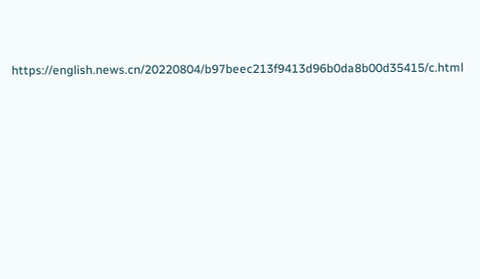https://english.news.cn/20220804/b97beec213f9413d96b0da8b00d35415/c.html